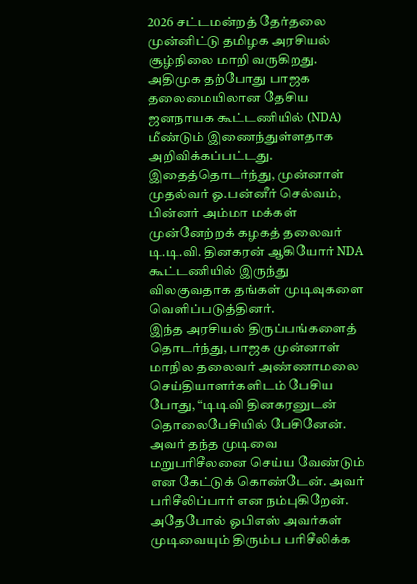2026 சட்டமன்றத் தேர்தலை முன்னிட்டு தமிழக அரசியல் சூழ்நிலை மாறி வருகிறது. அதிமுக தற்போது பாஜக தலைமையிலான தேசிய ஜனநாயக கூட்டணியில் (NDA) மீண்டும் இணைந்துள்ளதாக அறிவிக்கப்பட்டது. இதைத்தொடர்ந்து, முன்னாள் முதல்வர் ஓ.பன்னீர் செல்வம், பின்னர் அம்மா மக்கள் முன்னேற்றக் கழகத் தலைவர் டி.டி.வி. தினகரன் ஆகியோர் NDA கூட்டணியில் இருந்து விலகுவதாக தங்கள் முடிவுகளை வெளிப்படுத்தினர்.
இந்த அரசியல் திருப்பங்களைத் தொடர்ந்து, பாஜக முன்னாள் மாநில தலைவர் அண்ணாமலை செய்தியாளர்களிடம் பேசிய போது, “டிடிவி தினகரனுடன் தொலைபேசியில் பேசினேன். அவர் தந்த முடிவை மறுபரிசீலனை செய்ய வேண்டும் என கேட்டுக் கொண்டேன். அவர் பரிசீலிப்பார் என நம்புகிறேன். அதேபோல் ஓபிஎஸ் அவர்கள் முடிவையும் திரும்ப பரிசீலிக்க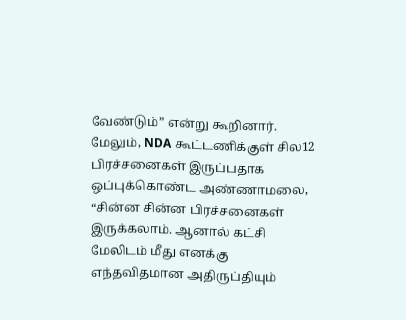வேண்டும்” என்று கூறினார்.
மேலும், NDA கூட்டணிக்குள் சில12 பிரச்சனைகள் இருப்பதாக ஒப்புக்கொண்ட அண்ணாமலை, “சின்ன சின்ன பிரச்சனைகள் இருக்கலாம். ஆனால் கட்சி மேலிடம் மீது எனக்கு எந்தவிதமான அதிருப்தியும்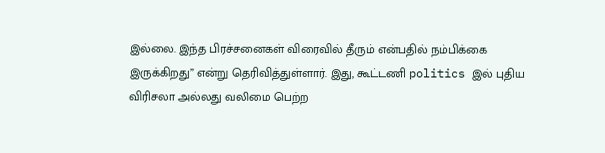இல்லை. இந்த பிரச்சனைகள் விரைவில் தீரும் என்பதில் நம்பிக்கை இருக்கிறது” என்று தெரிவித்துள்ளார். இது, கூட்டணி politics இல் புதிய விரிசலா அல்லது வலிமை பெற்ற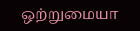ஒற்றுமையா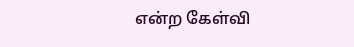என்ற கேள்வி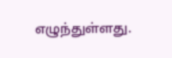எழுந்துள்ளது.